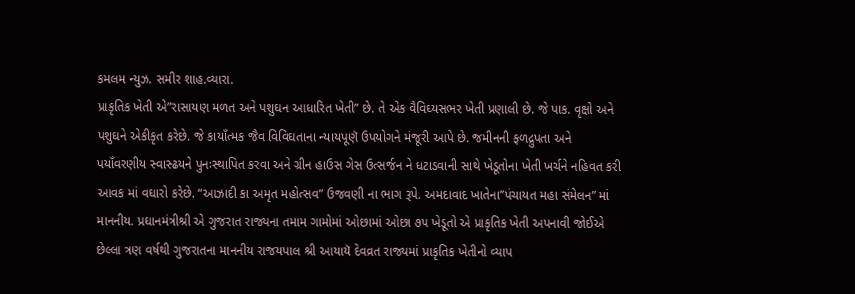કમલમ ન્યુઝ. સમીર શાહ.વ્યારા.
પ્રાકૃતિક ખેતી એ”રાસાયણ મળત અને પશુઘન આધારિત ખેતી” છે. તે એક વૈવિઘ્યસભર ખેતી પ્રણાલી છે. જે પાક. વૃક્ષો અને પશુઘને એકીકૃત કરેછે. જે કાયાઁત્મક જૈવ વિવિઘતાના ન્યાયપૂણૅ ઉપયોગને મંજૂરી આપે છે. જમીનની ફળદ્રુપતા અને પયાઁવરણીય સ્વાસ્ઢયને પુનઃસ્થાપિત કરવા અને ગ્રીન હાઉસ ગેસ ઉત્સર્જન ને ધટાડવાની સાથે ખેડૂતોના ખેતી ખર્ચને નહિવત કરી આવક માં વઘારો કરેછે. “આઝાદી કા અમૃત મહોત્સવ” ઉજવણી ના ભાગ રૂપે. અમદાવાદ ખાતેના”પંચાયત મહા સંમેલન” માં માનનીય. પ્રઘાનમંત્રીશ્રી એ ગુજરાત રાજ્યના તમામ ગામોમાં ઓછામાં ઓછા ૭૫ ખેડૂતો એ પ્રાકૃતિક ખેતી અપનાવી જોઈએ છેલ્લા ત્રણ વર્ષથી ગુજરાતના માનનીય રાજયપાલ શ્રી આયાયૅ દેવવ્રત રાજ્યમાં પ્રાકૃતિક ખેતીનો વ્યાપ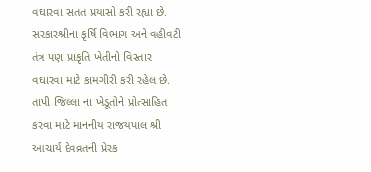વઘારવા સતત પ્રયાસો કરી રહ્યા છે. સરકારશ્રીના કૃર્ષિ વિભાગ અને વહીવટી તંત્ર પણ પ્રાકૃતિ ખેતીનો વિસ્તાર વઘારવા માટે કામગીરી કરી રહેલ છે. તાપી જિલ્લા ના ખેડૂતોને પ્રોત્સાહિત કરવા માટે માનનીય રાજયપાલ શ્રી આચાર્ય દેવવ્રતની પ્રેરક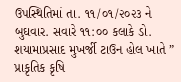ઉપસ્થિતિમાં તા. ૧૧/૦૧/૨૦૨૩ ને બુઘવાર. સવારે ૧૧:૦૦ કલાકે ડો. શયામાપ્રસાદ મુખર્જી ટાઉન હોલ ખાતે ” પ્રાકૃતિક કૃષિ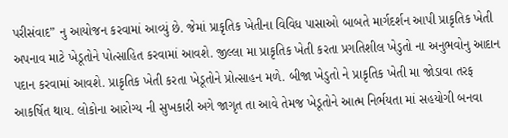પરીસંવાદ” નુ આયોજન કરવામાં આવ્યું છે. જેમાં પ્રાકૃતિક ખેતીના વિવિધ પાસાઓ બાબતે માર્ગદર્શન આપી પ્રાકૃતિક ખેતી અપનાવ માટે ખેડૂતોને પોત્સાહિત કરવામાં આવશે. જીલ્લા મા પ્રાકૃતિક ખેતી કરતા પ્રગતિશીલ ખેડુતો ના અનુભવોનુ આદાન પદાન કરવામાં આવશે. પ્રાકૃતિક ખેતી કરતા ખેડૂતોને પ્રોત્સાહન મળે. બીજા ખેડુતો ને પ્રાકૃતિક ખેતી મા જોડાવા તરફ આકર્ષિત થાય. લોકોના આરોગ્ય ની સુખકારી અગે જાગૃત તા આવે તેમજ ખેડૂતોને આત્મ નિર્ભયતા માં સહયોગી બનવા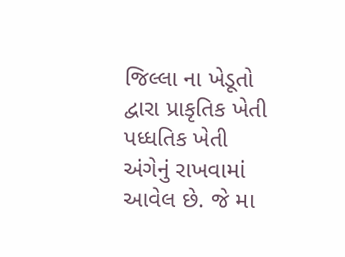જિલ્લા ના ખેડૂતો દ્વારા પ્રાકૃતિક ખેતી પધ્ધતિક ખેતી અંગેનું રાખવામાં આવેલ છે. જે મા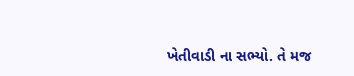ખેતીવાડી ના સભ્યો. તે મજ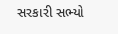સરકારી સભ્યો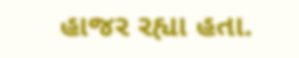હાજર રહ્યા હતા.